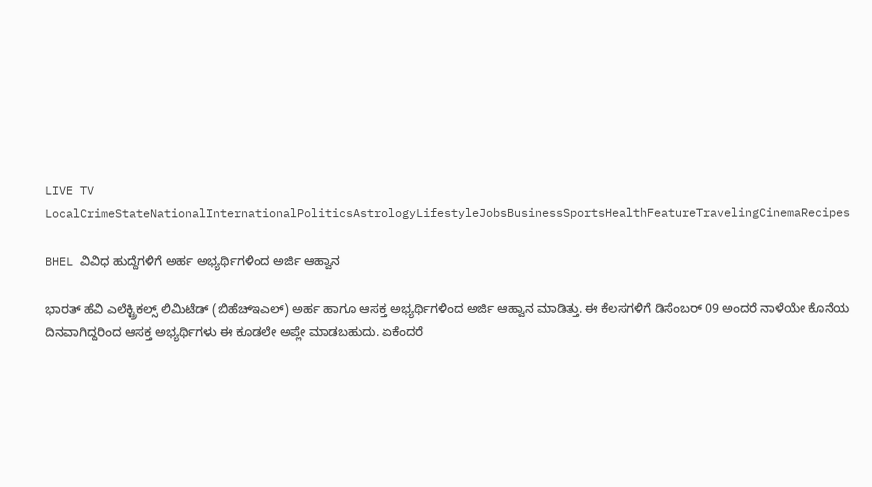LIVE TV LocalCrimeStateNationalInternationalPoliticsAstrologyLifestyleJobsBusinessSportsHealthFeatureTravelingCinemaRecipes

BHEL ವಿವಿಧ ಹುದ್ದೆಗಳಿಗೆ ಅರ್ಹ ಅಭ್ಯರ್ಥಿಗಳಿಂದ ಅರ್ಜಿ ಆಹ್ವಾನ

ಭಾರತ್ ಹೆವಿ ಎಲೆಕ್ಟ್ರಿಕಲ್ಸ್ ಲಿಮಿಟೆಡ್ (ಬಿಹೆಚ್ಇಎಲ್) ಅರ್ಹ ಹಾಗೂ ಆಸಕ್ತ ಅಭ್ಯರ್ಥಿಗಳಿಂದ ಅರ್ಜಿ ಆಹ್ವಾನ ಮಾಡಿತ್ತು. ಈ ಕೆಲಸಗಳಿಗೆ ಡಿಸೆಂಬರ್ 09 ಅಂದರೆ ನಾಳೆಯೇ ಕೊನೆಯ ದಿನವಾಗಿದ್ದರಿಂದ ಆಸಕ್ತ ಅಭ್ಯರ್ಥಿಗಳು ಈ ಕೂಡಲೇ ಅಪ್ಲೇ ಮಾಡಬಹುದು. ಏಕೆಂದರೆ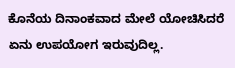ಕೊನೆಯ ದಿನಾಂಕವಾದ ಮೇಲೆ ಯೋಚಿಸಿದರೆ ಏನು ಉಪಯೋಗ ಇರುವುದಿಲ್ಲ.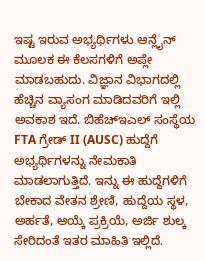ಇಷ್ಟ ಇರುವ ಅಭ್ಯರ್ಥಿಗಳು ಆನ್ಲೈನ್ ಮೂಲಕ ಈ ಕೆಲಸಗಳಿಗೆ ಅಪ್ಲೇ ಮಾಡಬಹುದು. ವಿಜ್ಞಾನ ವಿಭಾಗದಲ್ಲಿ ಹೆಚ್ಚಿನ ವ್ಯಾಸಂಗ ಮಾಡಿದವರಿಗೆ ಇಲ್ಲಿ ಅವಕಾಶ ಇದೆ. ಬಿಹೆಚ್ಇಎಲ್ ಸಂಸ್ಥೆಯ FTA ಗ್ರೇಡ್ II (AUSC) ಹುದ್ದೆಗೆ ಅಭ್ಯರ್ಥಿಗಳನ್ನು ನೇಮಕಾತಿ ಮಾಡಲಾಗುತ್ತಿದೆ. ಇನ್ನು ಈ ಹುದ್ದೆಗಳಿಗೆ ಬೇಕಾದ ವೇತನ ಶ್ರೇಣಿ, ಹುದ್ದೆಯ ಸ್ಥಳ, ಅರ್ಹತೆ, ಆಯ್ಕೆ ಪ್ರಕ್ರಿಯೆ, ಅರ್ಜಿ ಶುಲ್ಕ ಸೇರಿದಂತೆ ಇತರ ಮಾಹಿತಿ ಇಲ್ಲಿದೆ.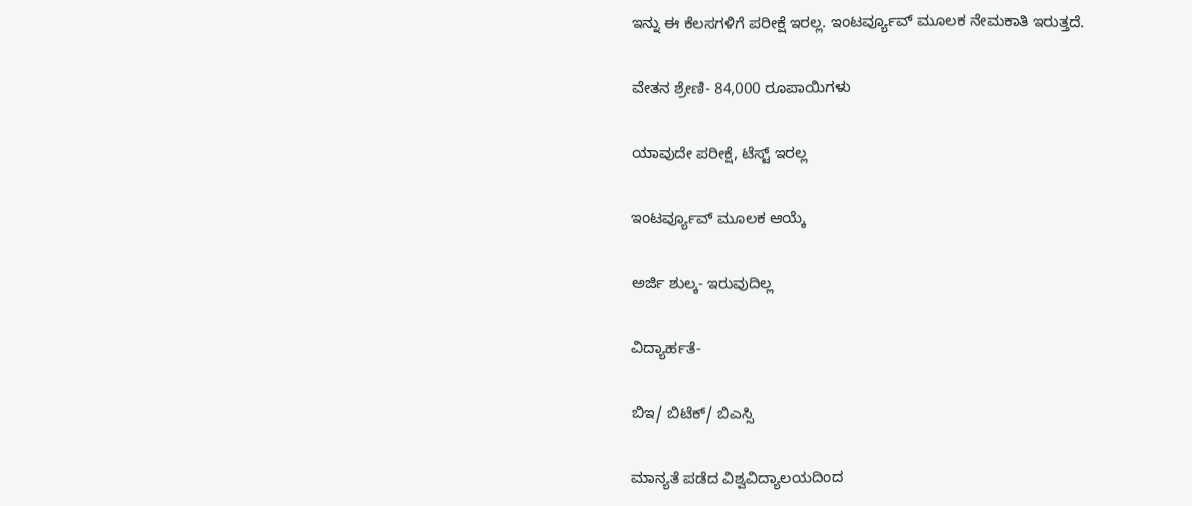ಇನ್ನು ಈ ಕೆಲಸಗಳಿಗೆ ಪರೀಕ್ಷೆ ಇರಲ್ಲ. ಇಂಟರ್ವ್ಯೂವ್ ಮೂಲಕ ನೇಮಕಾತಿ ಇರುತ್ತದೆ.

ವೇತನ ಶ್ರೇಣಿ- 84,000 ರೂಪಾಯಿಗಳು

ಯಾವುದೇ ಪರೀಕ್ಷೆ, ಟೆಸ್ಟ್ ಇರಲ್ಲ

ಇಂಟರ್ವ್ಯೂವ್ ಮೂಲಕ ಆಯ್ಕೆ

ಅರ್ಜಿ ಶುಲ್ಕ- ಇರುವುದಿಲ್ಲ

ವಿದ್ಯಾರ್ಹತೆ-

ಬಿಇ/ ಬಿಟೆಕ್/ ಬಿಎಸ್ಸಿ

ಮಾನ್ಯತೆ ಪಡೆದ ವಿಶ್ವವಿದ್ಯಾಲಯದಿಂದ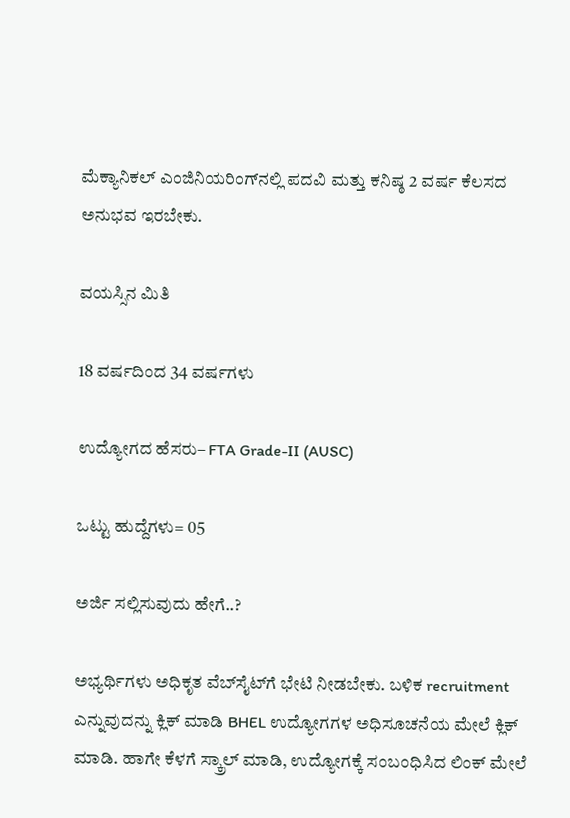ಮೆಕ್ಯಾನಿಕಲ್ ಎಂಜಿನಿಯರಿಂಗ್‌ನಲ್ಲಿ ಪದವಿ ಮತ್ತು ಕನಿಷ್ಠ 2 ವರ್ಷ ಕೆಲಸದ ಅನುಭವ ಇರಬೇಕು.

ವಯಸ್ಸಿನ ಮಿತಿ

18 ವರ್ಷದಿಂದ 34 ವರ್ಷಗಳು

ಉದ್ಯೋಗದ ಹೆಸರು– FTA Grade-II (AUSC)

ಒಟ್ಟು ಹುದ್ದೆಗಳು= 05

ಅರ್ಜಿ ಸಲ್ಲಿಸುವುದು ಹೇಗೆ..?

ಅಭ್ಯರ್ಥಿಗಳು ಅಧಿಕೃತ ವೆಬ್‌ಸೈಟ್‌ಗೆ ಭೇಟಿ ನೀಡಬೇಕು. ಬಳಿಕ recruitment ಎನ್ನುವುದನ್ನು ಕ್ಲಿಕ್ ಮಾಡಿ BHEL ಉದ್ಯೋಗಗಳ ಅಧಿಸೂಚನೆಯ ಮೇಲೆ ಕ್ಲಿಕ್ ಮಾಡಿ. ಹಾಗೇ ಕೆಳಗೆ ಸ್ಕ್ರಾಲ್ ಮಾಡಿ, ಉದ್ಯೋಗಕ್ಕೆ ಸಂಬಂಧಿಸಿದ ಲಿಂಕ್ ಮೇಲೆ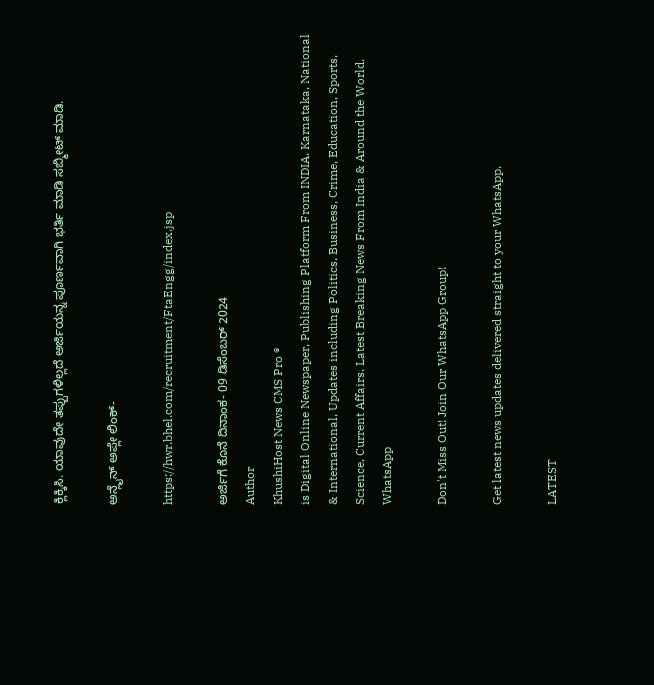ಕ್ಲಿಕ್ಕಿಸಿ. ಯಾವುದೇ ತಪ್ಪುಗಳಿಲ್ಲದೆ ಅರ್ಜಿಯನ್ನ ಪೂರ್ಣವಾಗಿ ಭರ್ತಿ ಮಾಡಿ ಸಬ್ಮೀಟ್ ಮಾಡಿ.

ಅನ್ಲೈನ್ ಅಪ್ಲೇ ಲಿಂಕ್-

https://hwr.bhel.com/recruitment/FtaEngg/index.jsp

ಅರ್ಜಿಗೆ ಕೊನೆ ದಿನಾಂಕ- 09 ಡಿಸೆಂಬರ್ 2024
Author
KhushiHost News CMS Pro ®
is Digital Online Newspaper, Publishing Platform From INDIA. Karnataka, National & International, Updates including Politics, Business, Crime, Education, Sports, Science, Current Affairs. Latest Breaking News From India & Around the World.
WhatsApp

Don't Miss Out! Join Our WhatsApp Group!

Get latest news updates delivered straight to your WhatsApp.

LATEST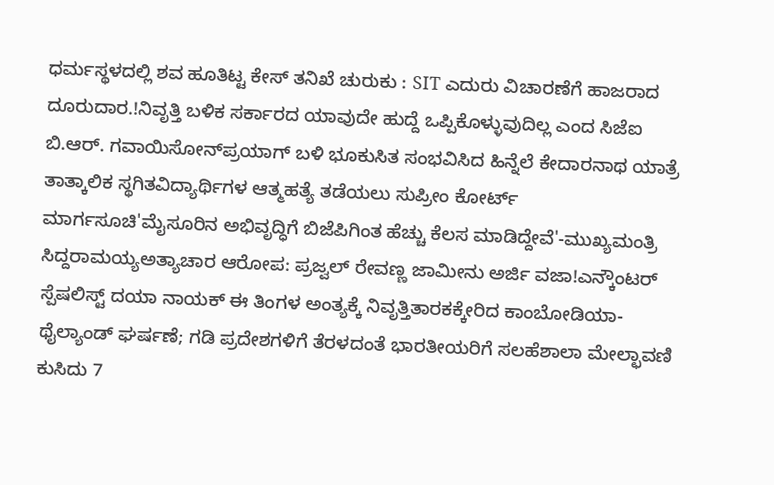ಧರ್ಮಸ್ಥಳದಲ್ಲಿ ಶವ ಹೂತಿಟ್ಟ ಕೇಸ್ ತನಿಖೆ ಚುರುಕು : SIT ಎದುರು ವಿಚಾರಣೆಗೆ ಹಾಜರಾದ ದೂರುದಾರ.!ನಿವೃತ್ತಿ ಬಳಿಕ ಸರ್ಕಾರದ ಯಾವುದೇ ಹುದ್ದೆ ಒಪ್ಪಿಕೊಳ್ಳುವುದಿಲ್ಲ ಎಂದ ಸಿಜೆಐ ಬಿ.ಆರ್. ಗವಾಯಿಸೋನ್‌ಪ್ರಯಾಗ್ ಬಳಿ ಭೂಕುಸಿತ ಸಂಭವಿಸಿದ ಹಿನ್ನೆಲೆ ಕೇದಾರನಾಥ ಯಾತ್ರೆ ತಾತ್ಕಾಲಿಕ ಸ್ಥಗಿತವಿದ್ಯಾರ್ಥಿಗಳ ಆತ್ಮಹತ್ಯೆ ತಡೆಯಲು ಸುಪ್ರೀಂ ಕೋರ್ಟ್‌ ಮಾರ್ಗಸೂಚಿ'ಮೈಸೂರಿನ ಅಭಿವೃದ್ಧಿಗೆ ಬಿಜೆಪಿಗಿಂತ ಹೆಚ್ಚು ಕೆಲಸ ಮಾಡಿದ್ದೇವೆ'-ಮುಖ್ಯಮಂತ್ರಿ ಸಿದ್ದರಾಮಯ್ಯಅತ್ಯಾಚಾರ ಆರೋಪ: ಪ್ರಜ್ವಲ್ ರೇವಣ್ಣ ಜಾಮೀನು ಅರ್ಜಿ ವಜಾ!ಎನ್ಕೌಂಟರ್ ಸ್ಪೆಷಲಿಸ್ಟ್ ದಯಾ ನಾಯಕ್ ಈ ತಿಂಗಳ ಅಂತ್ಯಕ್ಕೆ ನಿವೃತ್ತಿತಾರಕಕ್ಕೇರಿದ ಕಾಂಬೋಡಿಯಾ-ಥೈಲ್ಯಾಂಡ್ ಘರ್ಷಣೆ; ಗಡಿ ಪ್ರದೇಶಗಳಿಗೆ ತೆರಳದಂತೆ ಭಾರತೀಯರಿಗೆ ಸಲಹೆಶಾಲಾ ಮೇಲ್ಛಾವಣಿ ಕುಸಿದು 7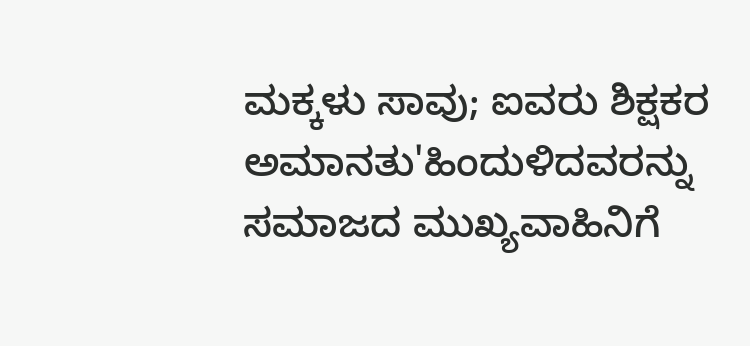ಮಕ್ಕಳು ಸಾವು; ಐವರು ಶಿಕ್ಷಕರ ಅಮಾನತು'ಹಿಂದುಳಿದವರನ್ನು ಸಮಾಜದ ಮುಖ್ಯವಾಹಿನಿಗೆ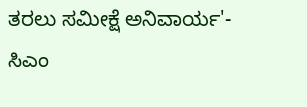ತರಲು ಸಮೀಕ್ಷೆ ಅನಿವಾರ್ಯ'- ಸಿಎಂ